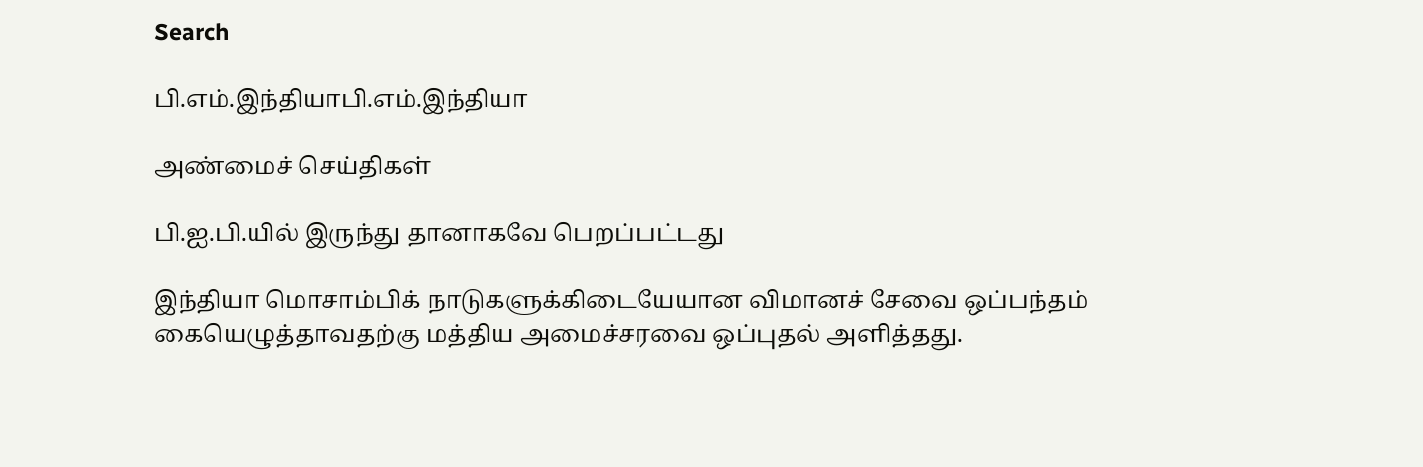Search

பி.எம்.இந்தியாபி.எம்.இந்தியா

அண்மைச் செய்திகள்

பி.ஐ.பி.யில் இருந்து தானாகவே பெறப்பட்டது

இந்தியா மொசாம்பிக் நாடுகளுக்கிடையேயான விமானச் சேவை ஒப்பந்தம் கையெழுத்தாவதற்கு மத்திய அமைச்சரவை ஒப்புதல் அளித்தது.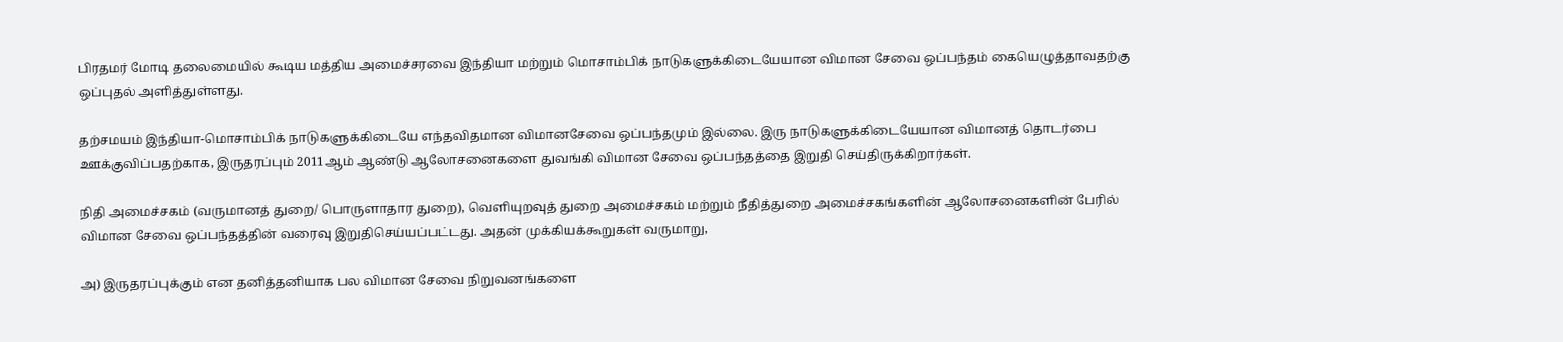பிரதமர் மோடி தலைமையில் கூடிய மத்திய அமைச்சரவை இந்தியா மற்றும் மொசாம்பிக் நாடுகளுக்கிடையேயான விமான சேவை ஒப்பந்தம் கையெழுத்தாவதற்கு ஒப்புதல் அளித்துள்ளது.

தற்சமயம் இந்தியா-மொசாம்பிக் நாடுகளுக்கிடையே எந்தவிதமான விமானசேவை ஒப்பந்தமும் இல்லை. இரு நாடுகளுக்கிடையேயான விமானத் தொடர்பை ஊக்குவிப்பதற்காக, இருதரப்பும் 2011ஆம் ஆண்டு ஆலோசனைகளை துவங்கி விமான சேவை ஒப்பந்தத்தை இறுதி செய்திருக்கிறார்கள்.

நிதி அமைச்சகம் (வருமானத் துறை/ பொருளாதார துறை), வெளியுறவுத் துறை அமைச்சகம் மற்றும் நீதித்துறை அமைச்சகங்களின் ஆலோசனைகளின் பேரில் விமான சேவை ஒப்பந்தத்தின் வரைவு இறுதிசெய்யப்பட்டது. அதன் முக்கியக்கூறுகள் வருமாறு,

அ) இருதரப்புக்கும் என தனித்தனியாக பல விமான சேவை நிறுவனங்களை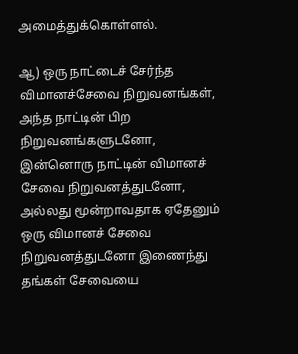அமைத்துக்கொள்ளல்.

ஆ) ஒரு நாட்டைச் சேர்ந்த விமானச்சேவை நிறுவனங்கள், அந்த நாட்டின் பிற நிறுவனங்களுடனோ, இன்னொரு நாட்டின் விமானச் சேவை நிறுவனத்துடனோ, அல்லது மூன்றாவதாக ஏதேனும் ஒரு விமானச் சேவை நிறுவனத்துடனோ இணைந்து தங்கள் சேவையை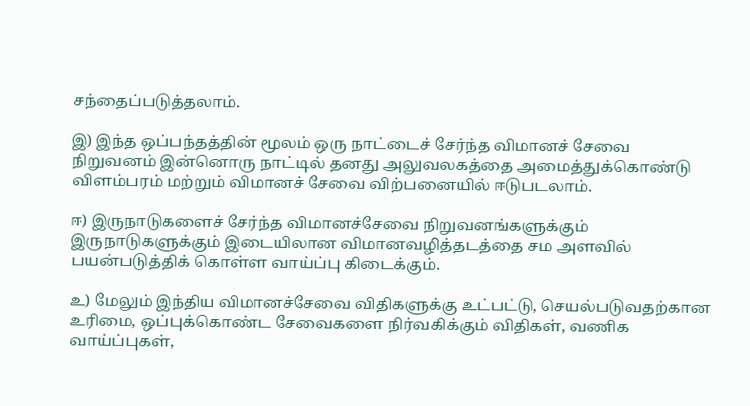சந்தைப்படுத்தலாம்.

இ) இந்த ஒப்பந்தத்தின் மூலம் ஒரு நாட்டைச் சேர்ந்த விமானச் சேவை நிறுவனம் இன்னொரு நாட்டில் தனது அலுவலகத்தை அமைத்துக்கொண்டு விளம்பரம் மற்றும் விமானச் சேவை விற்பனையில் ஈடுபடலாம்.

ஈ) இருநாடுகளைச் சேர்ந்த விமானச்சேவை நிறுவனங்களுக்கும் இருநாடுகளுக்கும் இடையிலான விமானவழித்தடத்தை சம அளவில் பயன்படுத்திக் கொள்ள வாய்ப்பு கிடைக்கும்.

உ) மேலும் இந்திய விமானச்சேவை விதிகளுக்கு உட்பட்டு, செயல்படுவதற்கான உரிமை, ஒப்புக்கொண்ட சேவைகளை நிர்வகிக்கும் விதிகள், வணிக வாய்ப்புகள்,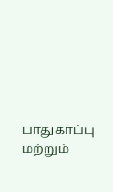பாதுகாப்பு மற்றும்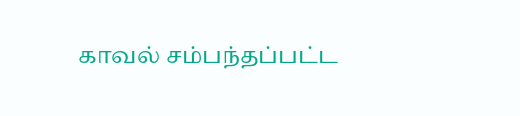காவல் சம்பந்தப்பட்ட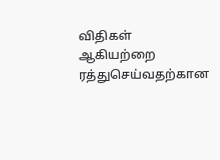விதிகள் ஆகியற்றை ரத்துசெய்வதற்கான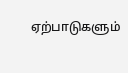ஏற்பாடுகளும்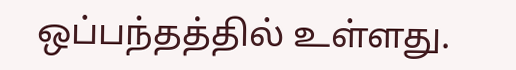ஒப்பந்தத்தில் உள்ளது.